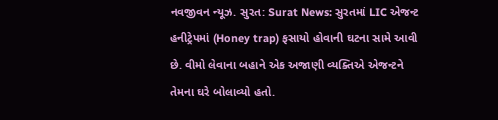નવજીવન ન્યૂઝ. સુરત: Surat News: સુરતમાં LIC એજન્ટ હનીટ્રેપમાં (Honey trap) ફસાયો હોવાની ઘટના સામે આવી છે. વીમો લેવાના બહાને એક અજાણી વ્યક્તિએ એજન્ટને તેમના ઘરે બોલાવ્યો હતો.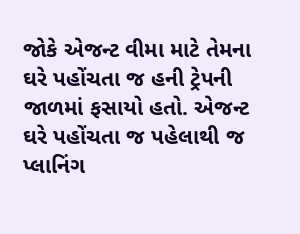જોકે એજન્ટ વીમા માટે તેમના ઘરે પહોંચતા જ હની ટ્રેપની જાળમાં ફસાયો હતો. એજન્ટ ઘરે પહોંચતા જ પહેલાથી જ પ્લાનિંગ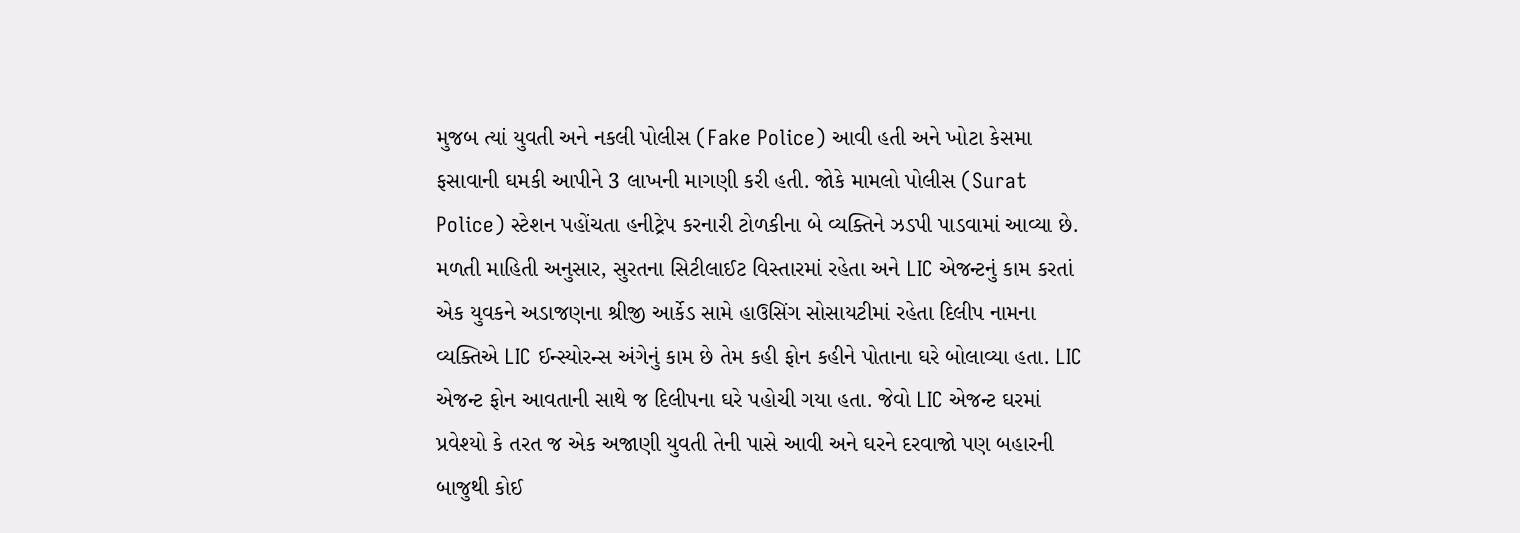મુજબ ત્યાં યુવતી અને નકલી પોલીસ (Fake Police) આવી હતી અને ખોટા કેસમા ફસાવાની ઘમકી આપીને 3 લાખની માગણી કરી હતી. જોકે મામલો પોલીસ (Surat Police) સ્ટેશન પહોંચતા હનીટ્રેપ કરનારી ટોળકીના બે વ્યક્તિને ઝડપી પાડવામાં આવ્યા છે.
મળતી માહિતી અનુસાર, સુરતના સિટીલાઈટ વિસ્તારમાં રહેતા અને LIC એજન્ટનું કામ કરતાં એક યુવકને અડાજણના શ્રીજી આર્કેડ સામે હાઉસિંગ સોસાયટીમાં રહેતા દિલીપ નામના વ્યક્તિએ LIC ઈન્સ્યોરન્સ અંગેનું કામ છે તેમ કહી ફોન કહીને પોતાના ઘરે બોલાવ્યા હતા. LIC એજન્ટ ફોન આવતાની સાથે જ દિલીપના ઘરે પહોચી ગયા હતા. જેવો LIC એજન્ટ ઘરમાં પ્રવેશ્યો કે તરત જ એક અજાણી યુવતી તેની પાસે આવી અને ઘરને દરવાજો પણ બહારની બાજુથી કોઈ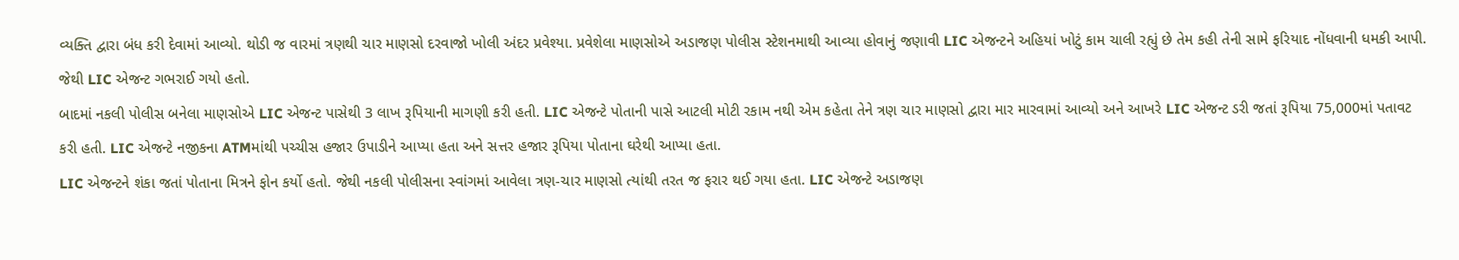વ્યક્તિ દ્વારા બંધ કરી દેવામાં આવ્યો. થોડી જ વારમાં ત્રણથી ચાર માણસો દરવાજો ખોલી અંદર પ્રવેશ્યા. પ્રવેશેલા માણસોએ અડાજણ પોલીસ સ્ટેશનમાથી આવ્યા હોવાનું જણાવી LIC એજન્ટને અહિયાં ખોટું કામ ચાલી રહ્યું છે તેમ કહી તેની સામે ફરિયાદ નોંધવાની ધમકી આપી. જેથી LIC એજન્ટ ગભરાઈ ગયો હતો.
બાદમાં નકલી પોલીસ બનેલા માણસોએ LIC એજન્ટ પાસેથી 3 લાખ રૂપિયાની માગણી કરી હતી. LIC એજન્ટે પોતાની પાસે આટલી મોટી રકામ નથી એમ કહેતા તેને ત્રણ ચાર માણસો દ્વારા માર મારવામાં આવ્યો અને આખરે LIC એજન્ટ ડરી જતાં રૂપિયા 75,000માં પતાવટ કરી હતી. LIC એજન્ટે નજીકના ATMમાંથી પચ્ચીસ હજાર ઉપાડીને આપ્યા હતા અને સત્તર હજાર રૂપિયા પોતાના ઘરેથી આપ્યા હતા.
LIC એજન્ટને શંકા જતાં પોતાના મિત્રને ફોન કર્યો હતો. જેથી નકલી પોલીસના સ્વાંગમાં આવેલા ત્રણ-ચાર માણસો ત્યાંથી તરત જ ફરાર થઈ ગયા હતા. LIC એજન્ટે અડાજણ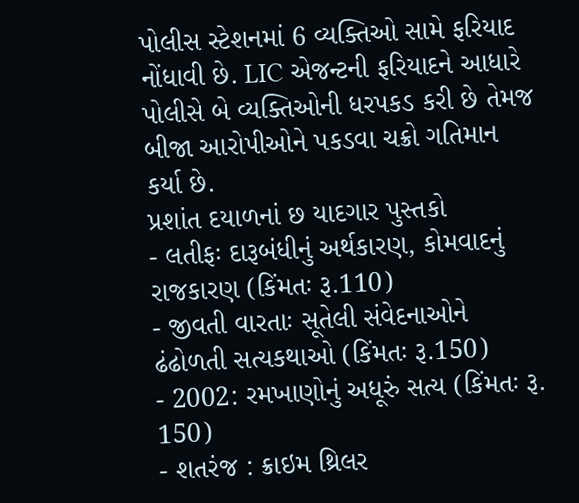પોલીસ સ્ટેશનમાં 6 વ્યક્તિઓ સામે ફરિયાદ નોંધાવી છે. LIC એજન્ટની ફરિયાદને આધારે પોલીસે બે વ્યક્તિઓની ધરપકડ કરી છે તેમજ બીજા આરોપીઓને પકડવા ચક્રો ગતિમાન કર્યા છે.
પ્રશાંત દયાળનાં છ યાદગાર પુસ્તકો
- લતીફઃ દારૂબંધીનું અર્થકારણ, કોમવાદનું રાજકારણ (કિંમતઃ રૂ.110)
- જીવતી વારતાઃ સૂતેલી સંવેદનાઓને ઢંઢોળતી સત્યકથાઓ (કિંમતઃ રૂ.150)
- 2002: રમખાણોનું અધૂરું સત્ય (કિંમતઃ રૂ. 150)
- શતરંજ : ક્રાઇમ થ્રિલર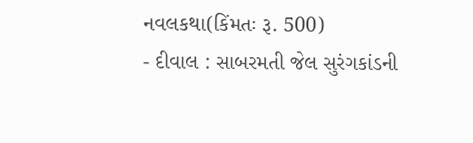નવલકથા(કિંમતઃ રૂ. 500)
- દીવાલ : સાબરમતી જેલ સુરંગકાંડની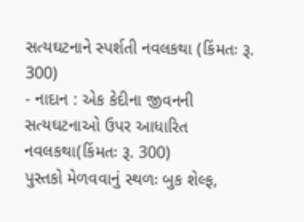સત્યઘટનાને સ્પર્શતી નવલકથા (કિંમતઃ રૂ. 300)
- નાદાન : એક કેદીના જીવનની સત્યઘટનાઓ ઉપર આધારિત નવલકથા(કિંમતઃ રૂ. 300)
પુસ્તકો મેળવવાનું સ્થળઃ બુક શેલ્ફ,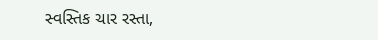સ્વસ્તિક ચાર રસ્તા,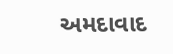અમદાવાદ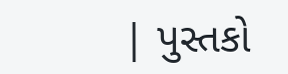| પુસ્તકો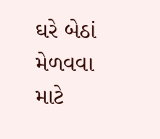ઘરે બેઠાં મેળવવા માટે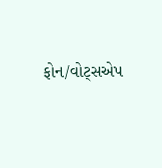ફોન/વોટ્સએપ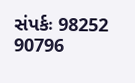સંપર્કઃ 98252 90796